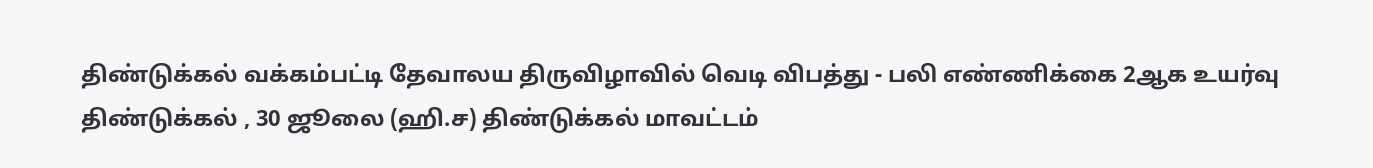திண்டுக்கல் வக்கம்பட்டி தேவாலய திருவிழாவில் வெடி விபத்து - பலி எண்ணிக்கை 2ஆக உயர்வு
திண்டுக்கல் , 30 ஜூலை (ஹி.ச) திண்டுக்கல் மாவட்டம்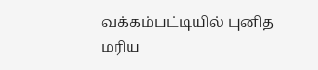வக்கம்பட்டியில் புனித மரிய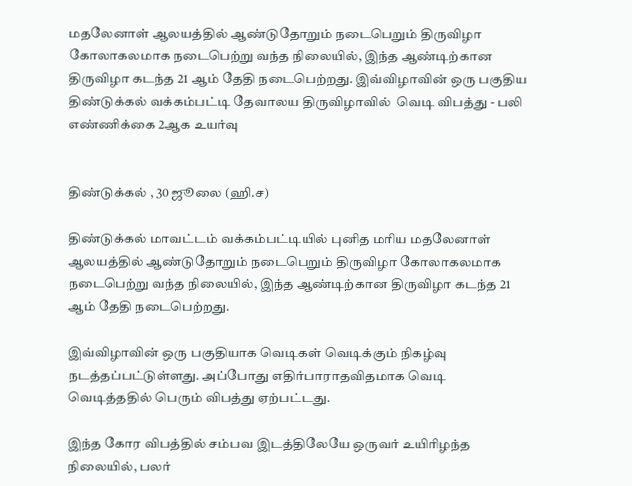மதலேனாள் ஆலயத்தில் ஆண்டுதோறும் நடைபெறும் திருவிழா கோலாகலமாக நடைபெற்று வந்த நிலையில், இந்த ஆண்டிற்கான திருவிழா கடந்த 21 ஆம் தேதி நடைபெற்றது. இவ்விழாவின் ஒரு பகுதிய
திண்டுக்கல் வக்கம்பட்டி தேவாலய திருவிழாவில்  வெடி விபத்து - பலி எண்ணிக்கை 2ஆக உயர்வு


திண்டுக்கல் , 30 ஜூலை (ஹி.ச)

திண்டுக்கல் மாவட்டம் வக்கம்பட்டியில் புனித மரிய மதலேனாள் ஆலயத்தில் ஆண்டுதோறும் நடைபெறும் திருவிழா கோலாகலமாக நடைபெற்று வந்த நிலையில், இந்த ஆண்டிற்கான திருவிழா கடந்த 21 ஆம் தேதி நடைபெற்றது.

இவ்விழாவின் ஒரு பகுதியாக வெடிகள் வெடிக்கும் நிகழ்வு நடத்தப்பட்டுள்ளது. அப்போது எதிர்பாராதவிதமாக வெடி வெடித்ததில் பெரும் விபத்து ஏற்பட்டது.

இந்த கோர விபத்தில் சம்பவ இடத்திலேயே ஒருவர் உயிரிழந்த நிலையில், பலர்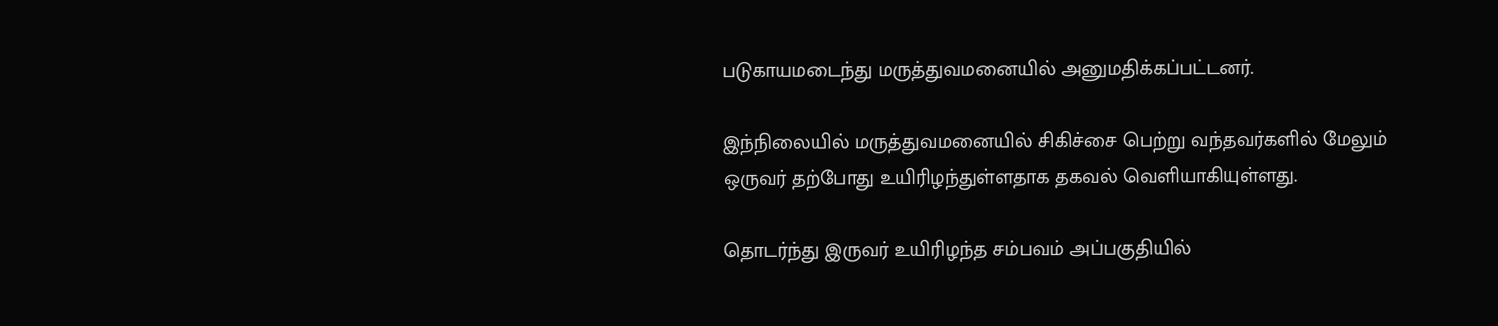படுகாயமடைந்து மருத்துவமனையில் அனுமதிக்கப்பட்டனர்.

இந்நிலையில் மருத்துவமனையில் சிகிச்சை பெற்று வந்தவர்களில் மேலும் ஒருவர் தற்போது உயிரிழந்துள்ளதாக தகவல் வெளியாகியுள்ளது.

தொடர்ந்து இருவர் உயிரிழந்த சம்பவம் அப்பகுதியில்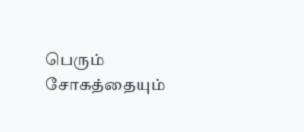பெரும் சோகத்தையும்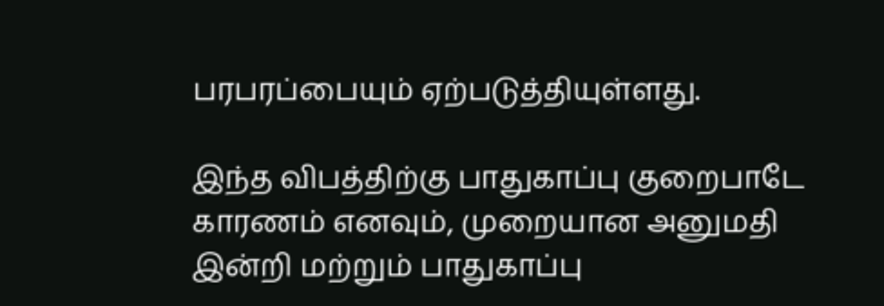பரபரப்பையும் ஏற்படுத்தியுள்ளது.

இந்த விபத்திற்கு பாதுகாப்பு குறைபாடே காரணம் எனவும், முறையான அனுமதி இன்றி மற்றும் பாதுகாப்பு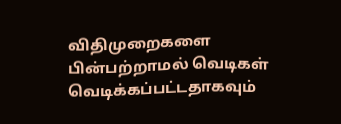விதிமுறைகளை பின்பற்றாமல் வெடிகள் வெடிக்கப்பட்டதாகவும்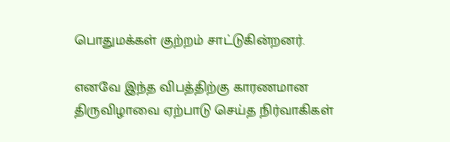பொதுமக்கள் குற்றம் சாட்டுகின்றனர்.

எனவே இந்த விபத்திற்கு காரணமான திருவிழாவை ஏற்பாடு செய்த நிர்வாகிகள்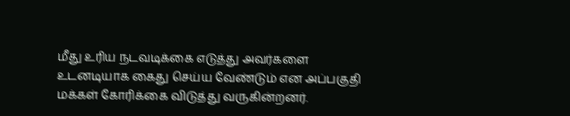மீது உரிய நடவடிக்கை எடுத்து அவர்களை உடனடியாக கைது செய்ய வேண்டும் என அப்பகுதி மக்கள் கோரிக்கை விடுத்து வருகின்றனர்.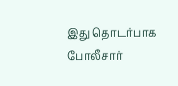இது தொடர்பாக போலீசார்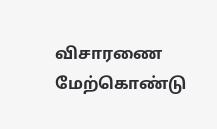விசாரணை மேற்கொண்டு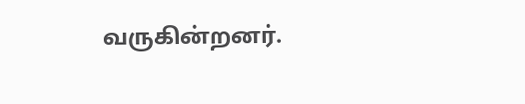வருகின்றனர்.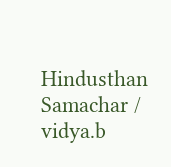Hindusthan Samachar / vidya.b